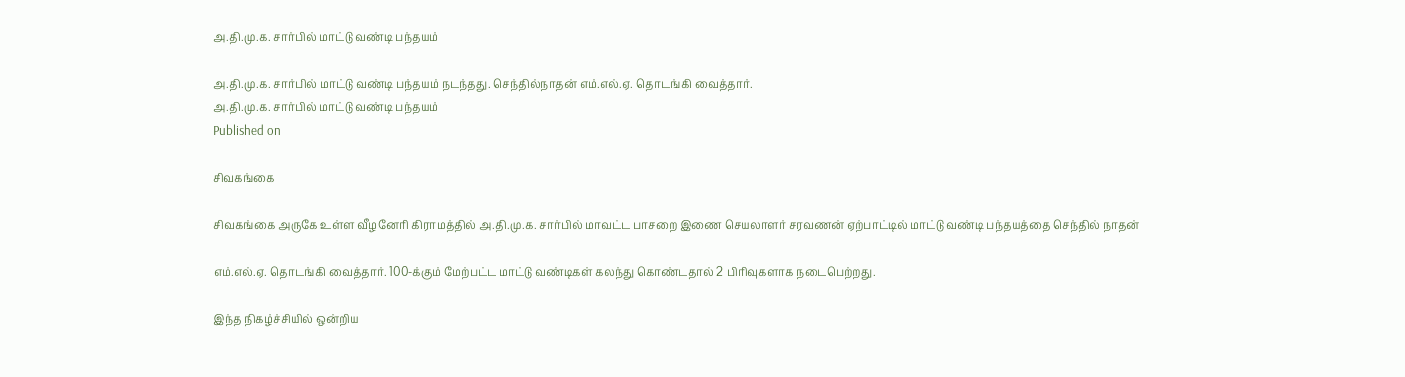அ.தி.மு.க. சார்பில் மாட்டு வண்டி பந்தயம்

அ.தி.மு.க. சார்பில் மாட்டு வண்டி பந்தயம் நடந்தது. செந்தில்நாதன் எம்.எல்.ஏ. தொடங்கி வைத்தார்.
அ.தி.மு.க. சார்பில் மாட்டு வண்டி பந்தயம்
Published on

சிவகங்கை

சிவகங்கை அருகே உள்ள வீழனேரி கிராமத்தில் அ.தி.மு.க. சார்பில் மாவட்ட பாசறை இணை செயலாளர் சரவணன் ஏற்பாட்டில் மாட்டு வண்டி பந்தயத்தை செந்தில் நாதன்

எம்.எல்.ஏ. தொடங்கி வைத்தார். 100-க்கும் மேற்பட்ட மாட்டு வண்டிகள் கலந்து கொண்டதால் 2 பிரிவுகளாக நடைபெற்றது.

இந்த நிகழ்ச்சியில் ஒன்றிய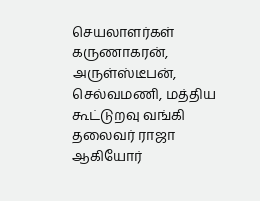செயலாளர்கள் கருணாகரன், அருள்ஸ்டீபன், செல்வமணி, மத்திய கூட்டுறவு வங்கி தலைவர் ராஜா ஆகியோர்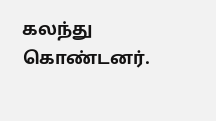கலந்து கொண்டனர்.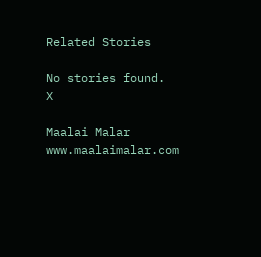Related Stories

No stories found.
X

Maalai Malar
www.maalaimalar.com